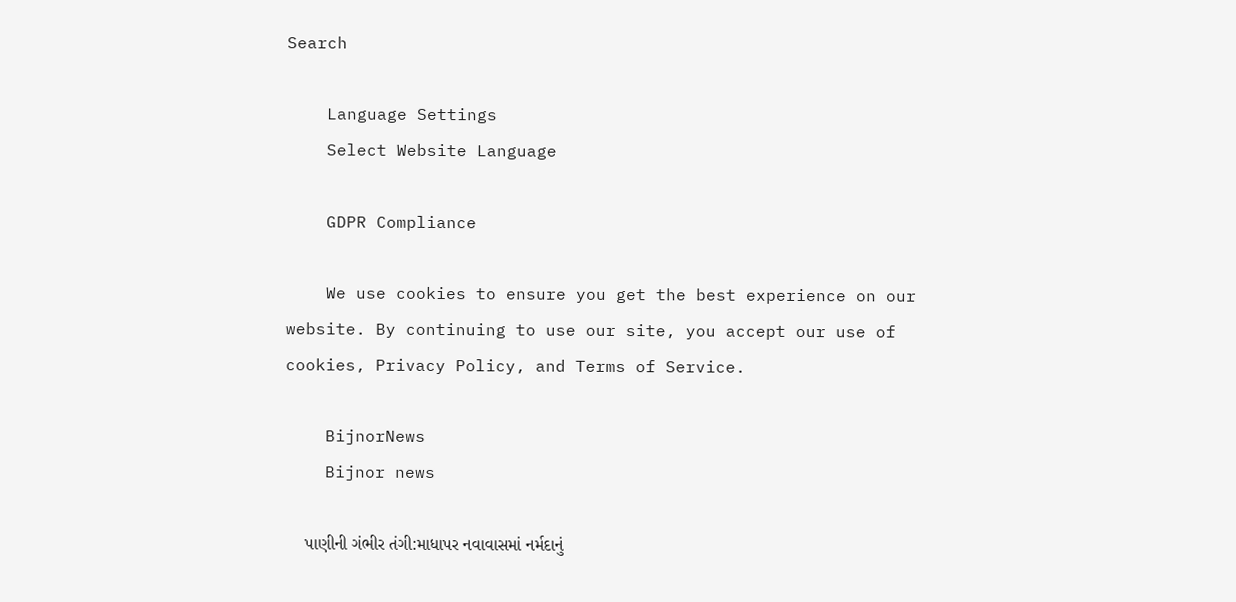Search

    Language Settings
    Select Website Language

    GDPR Compliance

    We use cookies to ensure you get the best experience on our website. By continuing to use our site, you accept our use of cookies, Privacy Policy, and Terms of Service.

    BijnorNews
    Bijnor news

    પાણીની ગંભીર તંગી:માધાપર નવાવાસમાં નર્મદાનું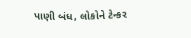પાણી બંધ, લોકોને ટેન્કર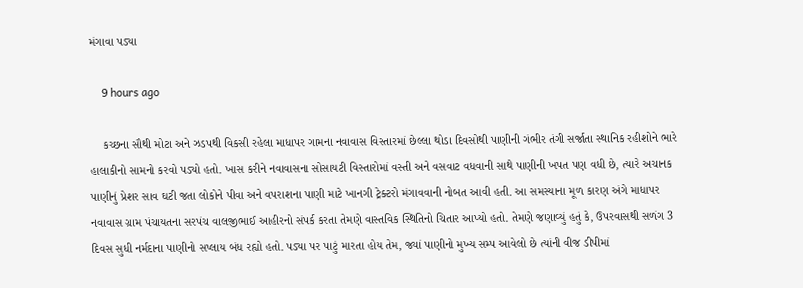મંગાવા પડ્યા

    9 hours ago

    કચ્છના સૌથી મોટા અને ઝડપથી વિકસી રહેલા માધાપર ગામના નવાવાસ વિસ્તારમાં છેલ્લા થોડા દિવસોથી પાણીની ગંભીર તંગી સર્જાતા સ્થાનિક રહીશોને ભારે હાલાકીનો સામનો કરવો પડ્યો હતો. ખાસ કરીને નવાવાસના સોસાયટી વિસ્તારોમાં વસ્તી અને વસવાટ વધવાની સાથે પાણીની ખપત પણ વધી છે, ત્યારે અચાનક પાણીનું પ્રેશર સાવ ઘટી જતા લોકોને પીવા અને વપરાશના પાણી માટે ખાનગી ટ્રેક્ટરો મંગાવવાની નોબત આવી હતી. આ સમસ્યાના મૂળ કારણ અંગે માધાપર નવાવાસ ગ્રામ પંચાયતના સરપંચ વાલજીભાઈ આહીરનો સંપર્ક કરતા તેમણે વાસ્તવિક સ્થિતિનો ચિતાર આપ્યો હતો. તેમણે જણાવ્યું હતું કે, ઉપરવાસથી સળંગ 3 દિવસ સુધી નર્મદાના પાણીનો સપ્લાય બંધ રહ્યો હતો. પડ્યા પર પાટું મારતા હોય તેમ, જ્યાં પાણીનો મુખ્ય સમ્પ આવેલો છે ત્યાંની વીજ ડીપીમાં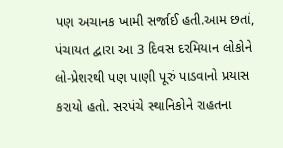પણ અચાનક ખામી સર્જાઈ હતી.આમ છતાં, પંચાયત દ્વારા આ 3 દિવસ દરમિયાન લોકોને લો-પ્રેશરથી પણ પાણી પૂરું પાડવાનો પ્રયાસ કરાયો હતો. સરપંચે સ્થાનિકોને રાહતના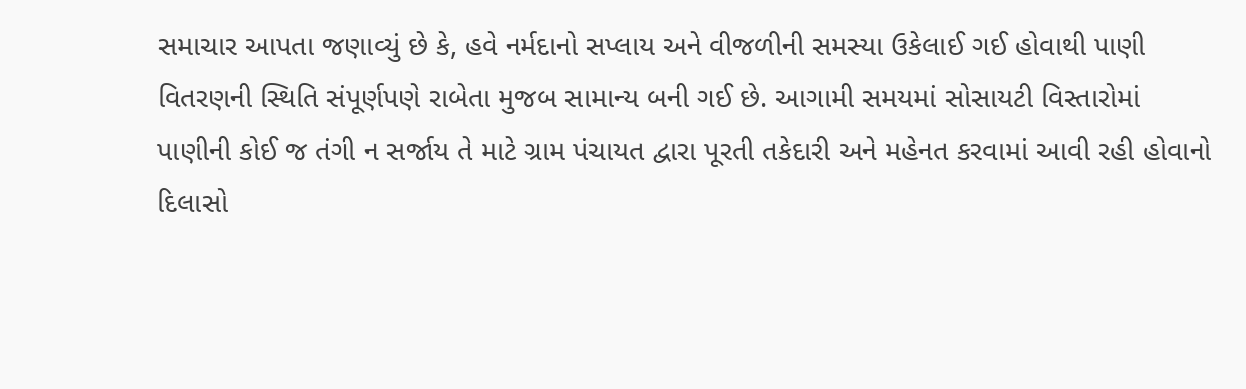સમાચાર આપતા જણાવ્યું છે કે, હવે નર્મદાનો સપ્લાય અને વીજળીની સમસ્યા ઉકેલાઈ ગઈ હોવાથી પાણી વિતરણની સ્થિતિ સંપૂર્ણપણે રાબેતા મુજબ સામાન્ય બની ગઈ છે. આગામી સમયમાં સોસાયટી વિસ્તારોમાં પાણીની કોઈ જ તંગી ન સર્જાય તે માટે ગ્રામ પંચાયત દ્વારા પૂરતી તકેદારી અને મહેનત કરવામાં આવી રહી હોવાનો દિલાસો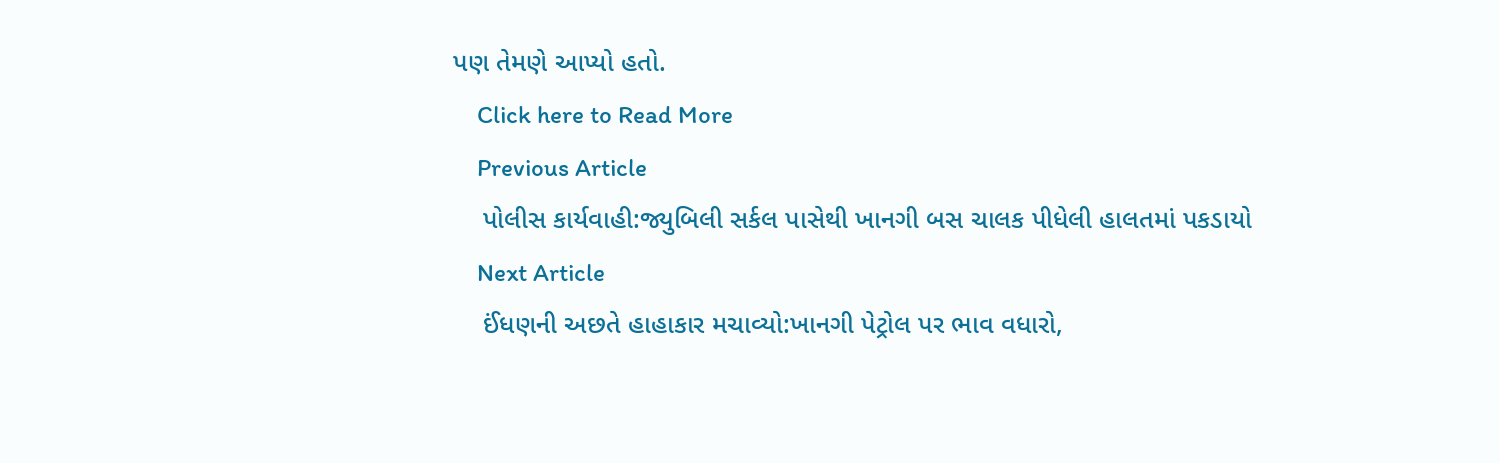પણ તેમણે આપ્યો હતો.
    Click here to Read More
    Previous Article
    પોલીસ કાર્યવાહી:જ્યુબિલી સર્કલ પાસેથી ખાનગી બસ ચાલક પીધેલી હાલતમાં પકડાયો
    Next Article
    ઈંધણની અછતે હાહાકાર મચાવ્યો:ખાનગી પેટ્રોલ પર ભાવ વધારો,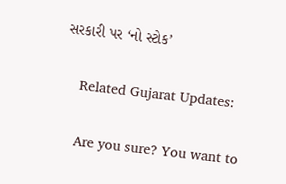સરકારી પર ‘નો સ્ટોક’

    Related Gujarat Updates:

    Are you sure? You want to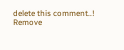delete this comment..! Remove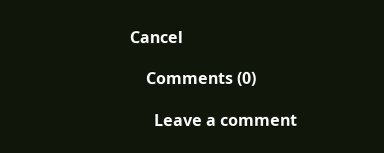Cancel

    Comments (0)

      Leave a comment